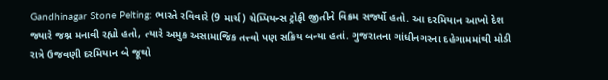Gandhinagar Stone Pelting: ભારતે રવિવારે (9 માર્ચ) ચેમ્પિયન્સ ટ્રોફી જીતીને વિક્રમ સર્જ્યો હતો. આ દરમિયાન આખો દેશ જ્યારે જશ્ન મનાવી રહ્યો હતો, ત્યારે અમુક અસામાજિક તત્ત્વો પણ સક્રિય બન્યા હતાં. ગુજરાતના ગાંધીનગરના દહેગામમાંથી મોડી રાત્રે ઉજવણી દરમિયાન બે જૂથો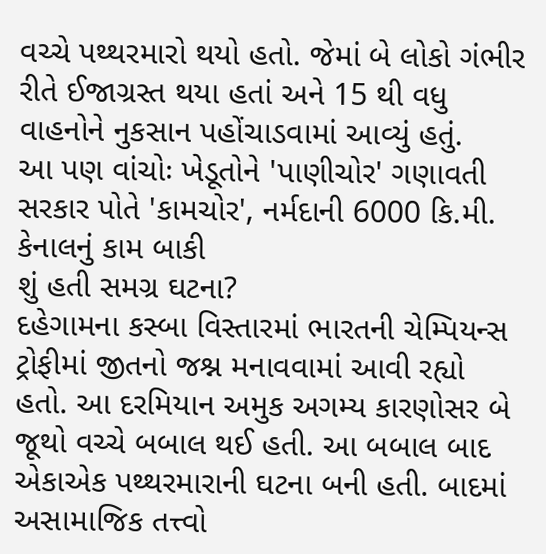વચ્ચે પથ્થરમારો થયો હતો. જેમાં બે લોકો ગંભીર રીતે ઈજાગ્રસ્ત થયા હતાં અને 15 થી વધુ વાહનોને નુકસાન પહોંચાડવામાં આવ્યું હતું.
આ પણ વાંચોઃ ખેડૂતોને 'પાણીચોર' ગણાવતી સરકાર પોતે 'કામચોર', નર્મદાની 6000 કિ.મી. કેનાલનું કામ બાકી
શું હતી સમગ્ર ઘટના?
દહેગામના કસ્બા વિસ્તારમાં ભારતની ચેમ્પિયન્સ ટ્રોફીમાં જીતનો જશ્ન મનાવવામાં આવી રહ્યો હતો. આ દરમિયાન અમુક અગમ્ય કારણોસર બે જૂથો વચ્ચે બબાલ થઈ હતી. આ બબાલ બાદ એકાએક પથ્થરમારાની ઘટના બની હતી. બાદમાં અસામાજિક તત્ત્વો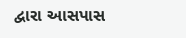દ્વારા આસપાસ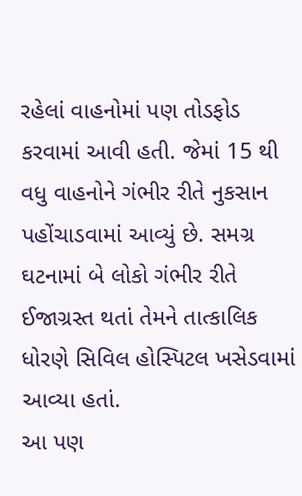રહેલાં વાહનોમાં પણ તોડફોડ કરવામાં આવી હતી. જેમાં 15 થી વધુ વાહનોને ગંભીર રીતે નુકસાન પહોંચાડવામાં આવ્યું છે. સમગ્ર ઘટનામાં બે લોકો ગંભીર રીતે ઈજાગ્રસ્ત થતાં તેમને તાત્કાલિક ધોરણે સિવિલ હોસ્પિટલ ખસેડવામાં આવ્યા હતાં.
આ પણ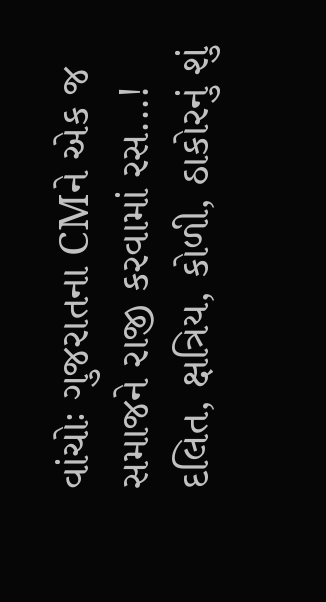વાંચોઃ ગુજરાતના CMને એક જ સમાજને રાજી કરવામાં રસ...! દલિત, ક્ષત્રિય, કોળી, ઠાકોરનું શું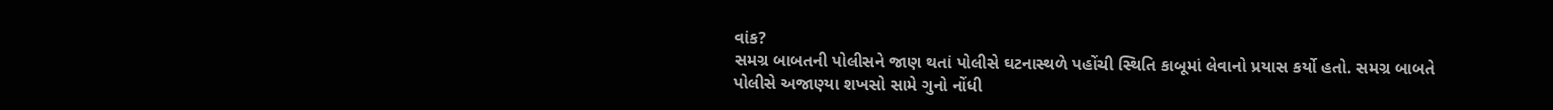વાંક?
સમગ્ર બાબતની પોલીસને જાણ થતાં પોલીસે ઘટનાસ્થળે પહોંચી સ્થિતિ કાબૂમાં લેવાનો પ્રયાસ કર્યો હતો. સમગ્ર બાબતે પોલીસે અજાણ્યા શખસો સામે ગુનો નોંધી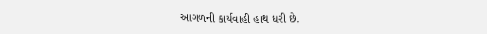આગળની કાર્યવાહી હાથ ધરી છે.